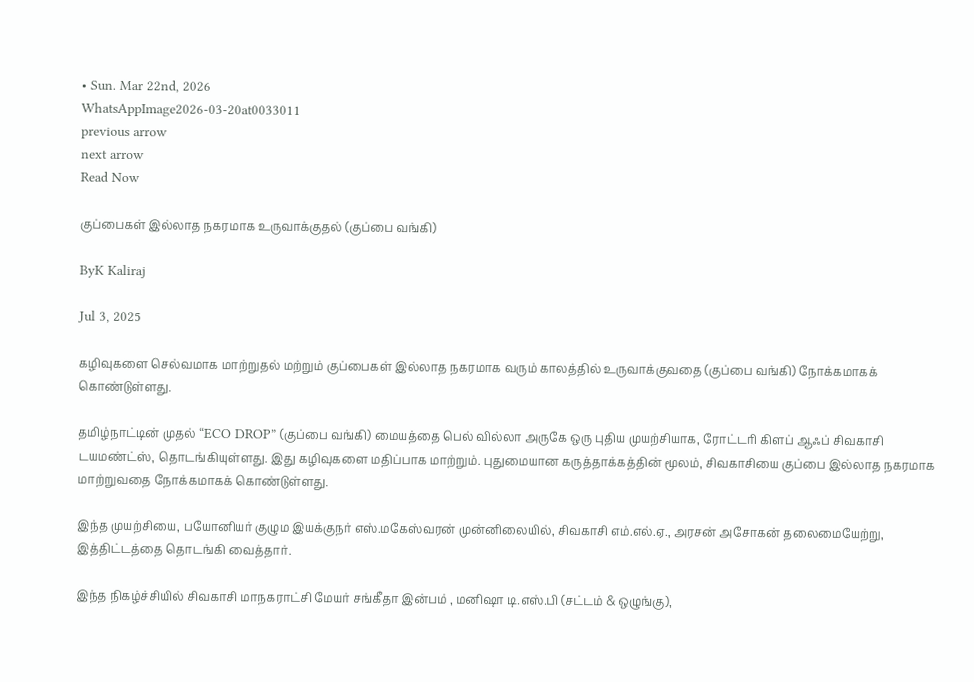• Sun. Mar 22nd, 2026
WhatsAppImage2026-03-20at0033011
previous arrow
next arrow
Read Now

குப்பைகள் இல்லாத நகரமாக உருவாக்குதல் (குப்பை வங்கி)

ByK Kaliraj

Jul 3, 2025

கழிவுகளை செல்வமாக மாற்றுதல் மற்றும் குப்பைகள் இல்லாத நகரமாக வரும் காலத்தில் உருவாக்குவதை (குப்பை வங்கி) நோக்கமாகக் கொண்டுள்ளது.

தமிழ்நாட்டின் முதல் “ECO DROP” (குப்பை வங்கி) மையத்தை பெல் வில்லா அருகே ஒரு புதிய முயற்சியாக, ரோட்டரி கிளப் ஆஃப் சிவகாசி டயமண்ட்ஸ், தொடங்கியுள்ளது. இது கழிவுகளை மதிப்பாக மாற்றும். புதுமையான கருத்தாக்கத்தின் மூலம், சிவகாசியை குப்பை இல்லாத நகரமாக மாற்றுவதை நோக்கமாகக் கொண்டுள்ளது.

இந்த முயற்சியை, பயோனியர் குழும இயக்குநர் எஸ்.மகேஸ்வரன் முன்னிலையில், சிவகாசி எம்.எல்.ஏ., அரசன் அசோகன் தலைமையேற்று, இத்திட்டத்தை தொடங்கி வைத்தார்.

இந்த நிகழ்ச்சியில் சிவகாசி மாநகராட்சி மேயர் சங்கீதா இன்பம் , மனிஷா டி.எஸ்.பி (சட்டம் & ஒழுங்கு),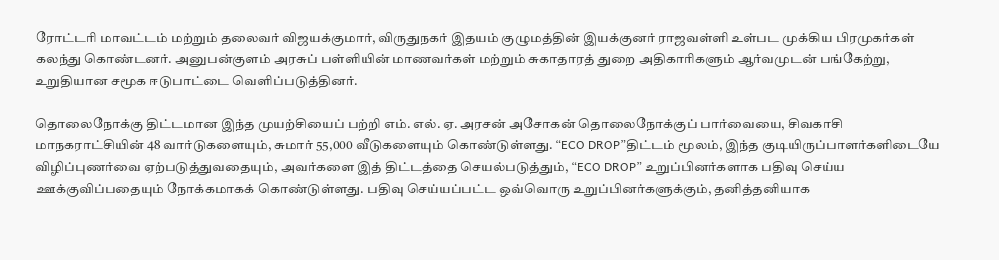ரோட்டரி மாவட்டம் மற்றும் தலைவர் விஜயக்குமார், விருதுநகர் இதயம் குழுமத்தின் இயக்குனர் ராஜவள்ளி உள்பட முக்கிய பிரமுகர்கள் கலந்து கொண்டனர். அனுபன்குளம் அரசுப் பள்ளியின் மாணவர்கள் மற்றும் சுகாதாரத் துறை அதிகாரிகளும் ஆர்வமுடன் பங்கேற்று, உறுதியான சமூக ஈடுபாட்டை வெளிப்படுத்தினர்.

தொலைநோக்கு திட்டமான இந்த முயற்சியைப் பற்றி எம். எல். ஏ. அரசன் அசோகன் தொலைநோக்குப் பார்வையை, சிவகாசி மாநகராட்சியின் 48 வார்டுகளையும், சுமார் 55,000 வீடுகளையும் கொண்டுள்ளது. “ECO DROP”திட்டம் மூலம், இந்த குடியிருப்பாளர்களிடையே விழிப்புணர்வை ஏற்படுத்துவதையும், அவர்களை இத் திட்டத்தை செயல்படுத்தும், “ECO DROP” உறுப்பினர்களாக பதிவு செய்ய ஊக்குவிப்பதையும் நோக்கமாகக் கொண்டுள்ளது. பதிவு செய்யப்பட்ட ஒவ்வொரு உறுப்பினர்களுக்கும், தனித்தனியாக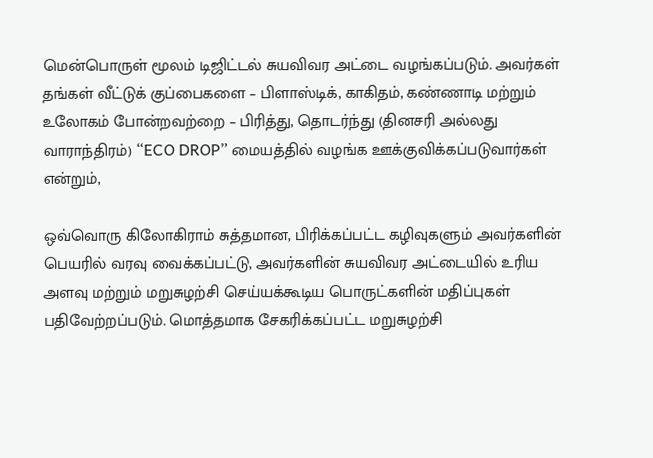மென்பொருள் மூலம் டிஜிட்டல் சுயவிவர அட்டை வழங்கப்படும். அவர்கள் தங்கள் வீட்டுக் குப்பைகளை – பிளாஸ்டிக், காகிதம், கண்ணாடி மற்றும் உலோகம் போன்றவற்றை – பிரித்து, தொடர்ந்து (தினசரி அல்லது வாராந்திரம்) “ECO DROP” மையத்தில் வழங்க ஊக்குவிக்கப்படுவார்கள் என்றும்,

ஒவ்வொரு கிலோகிராம் சுத்தமான, பிரிக்கப்பட்ட கழிவுகளும் அவர்களின் பெயரில் வரவு வைக்கப்பட்டு, அவர்களின் சுயவிவர அட்டையில் உரிய அளவு மற்றும் மறுசுழற்சி செய்யக்கூடிய பொருட்களின் மதிப்புகள் பதிவேற்றப்படும். மொத்தமாக சேகரிக்கப்பட்ட மறுசுழற்சி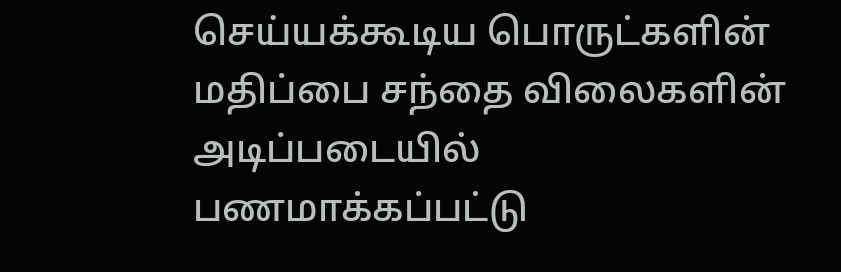செய்யக்கூடிய பொருட்களின் மதிப்பை சந்தை விலைகளின் அடிப்படையில் பணமாக்கப்பட்டு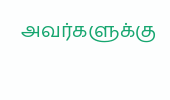அவர்களுக்கு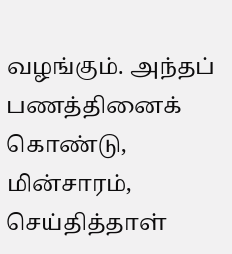வழங்கும். அந்தப் பணத்தினைக் கொண்டு, மின்சாரம், செய்தித்தாள்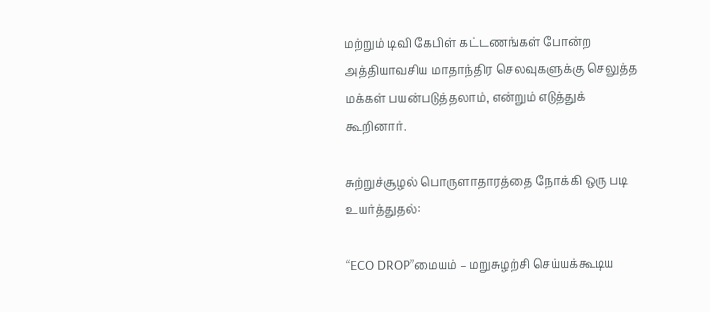மற்றும் டிவி கேபிள் கட்டணங்கள் போன்ற அத்தியாவசிய மாதாந்திர செலவுகளுக்கு செலுத்த மக்கள் பயன்படுத்தலாம், என்றும் எடுத்துக் கூறினார்.

சுற்றுச்சூழல் பொருளாதாரத்தை நோக்கி ஒரு படி உயர்த்துதல்:

“ECO DROP”மையம் – மறுசுழற்சி செய்யக்கூடிய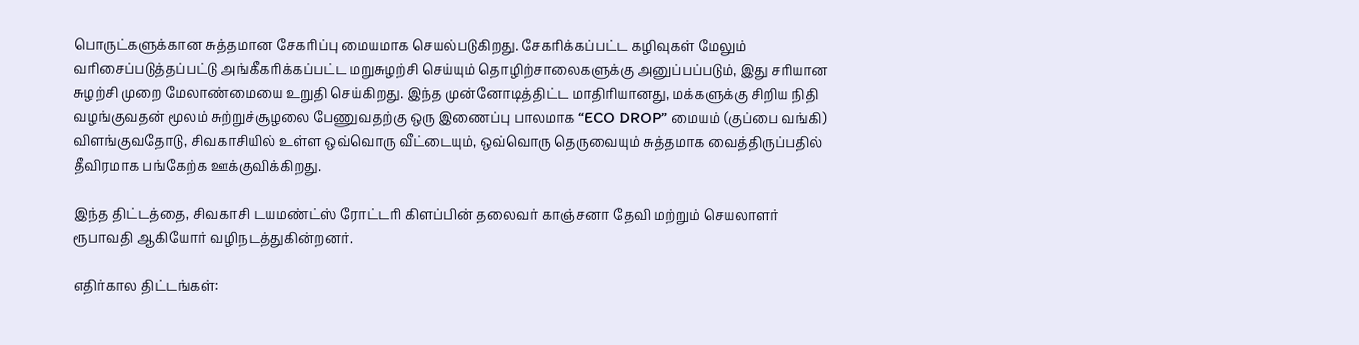பொருட்களுக்கான சுத்தமான சேகரிப்பு மையமாக செயல்படுகிறது. சேகரிக்கப்பட்ட கழிவுகள் மேலும் வரிசைப்படுத்தப்பட்டு அங்கீகரிக்கப்பட்ட மறுசுழற்சி செய்யும் தொழிற்சாலைகளுக்கு அனுப்பப்படும், இது சரியான சுழற்சி முறை மேலாண்மையை உறுதி செய்கிறது. இந்த முன்னோடித்திட்ட மாதிரியானது, மக்களுக்கு சிறிய நிதி வழங்குவதன் மூலம் சுற்றுச்சூழலை பேணுவதற்கு ஒரு இணைப்பு பாலமாக “ECO DROP” மையம் (குப்பை வங்கி) விளங்குவதோடு, சிவகாசியில் உள்ள ஒவ்வொரு வீட்டையும், ஒவ்வொரு தெருவையும் சுத்தமாக வைத்திருப்பதில் தீவிரமாக பங்கேற்க ஊக்குவிக்கிறது.

இந்த திட்டத்தை, சிவகாசி டயமண்ட்ஸ் ரோட்டரி கிளப்பின் தலைவர் காஞ்சனா தேவி மற்றும் செயலாளர் ரூபாவதி ஆகியோர் வழிநடத்துகின்றனர்.

எதிர்கால திட்டங்கள்: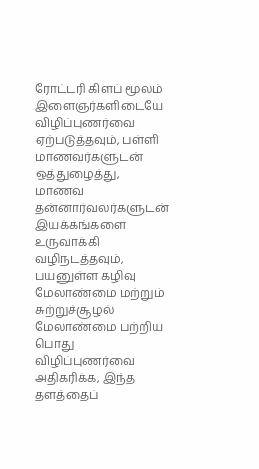ரோட்டரி கிளப் மூலம் இளைஞர்களிடையே விழிப்புணர்வை ஏற்படுத்தவும், பள்ளி மாணவர்களுடன் ஒத்துழைத்து, மாணவ தன்னார்வலர்களுடன் இயக்கங்களை உருவாக்கி வழிநடத்தவும், பயனுள்ள கழிவு மேலாண்மை மற்றும் சுற்றுச்சூழல் மேலாண்மை பற்றிய பொது விழிப்புணர்வை அதிகரிக்க, இந்த தளத்தைப்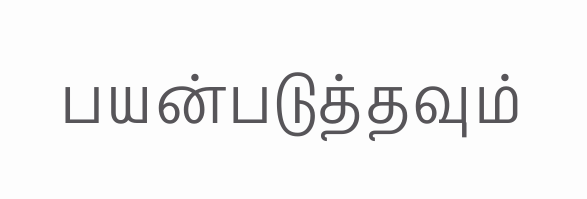பயன்படுத்தவும்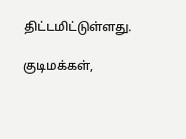திட்டமிட்டுள்ளது.

குடிமக்கள்,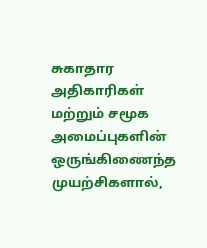சுகாதார அதிகாரிகள் மற்றும் சமூக அமைப்புகளின் ஒருங்கிணைந்த முயற்சிகளால்,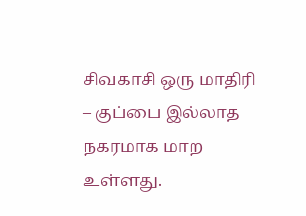சிவகாசி ஒரு மாதிரி – குப்பை இல்லாத நகரமாக மாற உள்ளது.